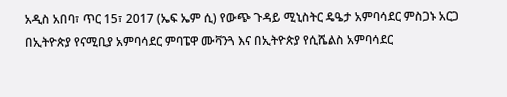አዲስ አበባ፣ ጥር 15፣ 2017 (ኤፍ ኤም ሲ) የውጭ ጉዳይ ሚኒስትር ዴዔታ አምባሳደር ምስጋኑ አርጋ በኢትዮጵያ የናሚቢያ አምባሳደር ምባፔዋ ሙቫንጓ እና በኢትዮጵያ የሲሼልስ አምባሳደር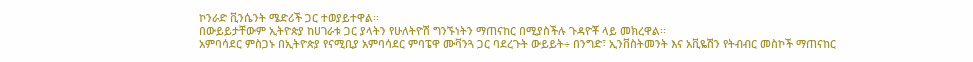ኮንራድ ቪንሴንት ሜድሪች ጋር ተወያይተዋል፡፡
በውይይታቸውም ኢትዮጵያ ከሀገራቱ ጋር ያላትን የሁለትዮሽ ግንኙነትን ማጠናከር በሚያስችሉ ጉዳዮቾ ላይ መክረዋል፡፡
አምባሳደር ምስጋኑ በኢትዮጵያ የናሚቢያ አምባሳደር ምባፔዋ ሙቫንጓ ጋር ባደረጉት ውይይት÷ በንግድ፣ ኢንቨስትመንት እና አቪዬሽን የትብብር መስኮች ማጠናከር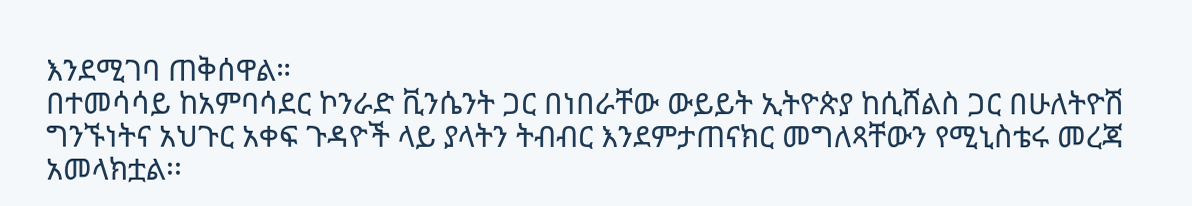እንደሚገባ ጠቅሰዋል።
በተመሳሳይ ከአምባሳደር ኮንራድ ቪንሴንት ጋር በነበራቸው ውይይት ኢትዮጵያ ከሲሸልስ ጋር በሁለትዮሽ ግንኙነትና አህጉር አቀፍ ጉዳዮች ላይ ያላትን ትብብር እንደምታጠናክር መግለጻቸውን የሚኒስቴሩ መረጃ አመላክቷል፡፡